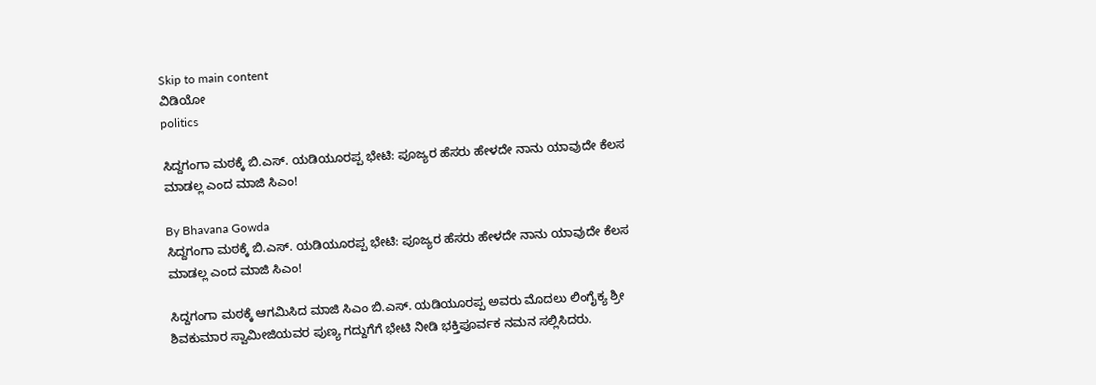Skip to main content
ವಿಡಿಯೋ
politics

ಸಿದ್ದಗಂಗಾ ಮಠಕ್ಕೆ ಬಿ.ಎಸ್. ಯಡಿಯೂರಪ್ಪ ಭೇಟಿ: ಪೂಜ್ಯರ ಹೆಸರು ಹೇಳದೇ ನಾನು ಯಾವುದೇ ಕೆಲಸ ಮಾಡಲ್ಲ ಎಂದ ಮಾಜಿ ಸಿಎಂ!

By Bhavana Gowda
ಸಿದ್ದಗಂಗಾ ಮಠಕ್ಕೆ ಬಿ.ಎಸ್. ಯಡಿಯೂರಪ್ಪ ಭೇಟಿ: ಪೂಜ್ಯರ ಹೆಸರು ಹೇಳದೇ ನಾನು ಯಾವುದೇ ಕೆಲಸ ಮಾಡಲ್ಲ ಎಂದ ಮಾಜಿ ಸಿಎಂ!

ಸಿದ್ದಗಂಗಾ ಮಠಕ್ಕೆ ಆಗಮಿಸಿದ ಮಾಜಿ ಸಿಎಂ ಬಿ.ಎಸ್. ಯಡಿಯೂರಪ್ಪ ಅವರು ಮೊದಲು ಲಿಂಗೈಕ್ಯ ಶ್ರೀ ಶಿವಕುಮಾರ ಸ್ವಾಮೀಜಿಯವರ ಪುಣ್ಯ ಗದ್ದುಗೆಗೆ ಭೇಟಿ ನೀಡಿ ಭಕ್ತಿಪೂರ್ವಕ ನಮನ ಸಲ್ಲಿಸಿದರು.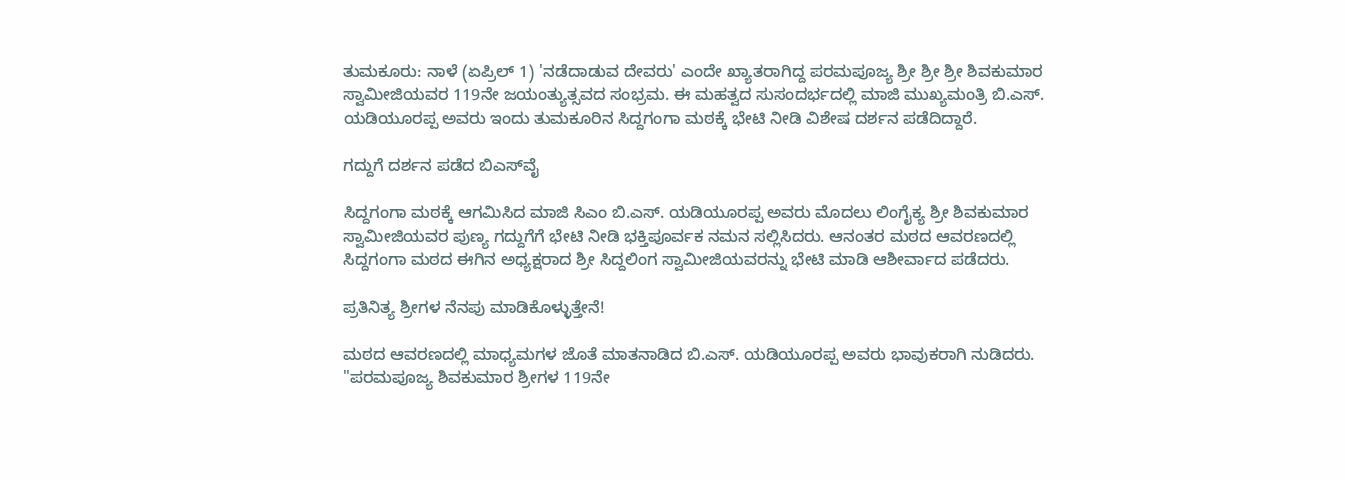ತುಮಕೂರು: ನಾಳೆ (ಏಪ್ರಿಲ್ 1) 'ನಡೆದಾಡುವ ದೇವರು' ಎಂದೇ ಖ್ಯಾತರಾಗಿದ್ದ ಪರಮಪೂಜ್ಯ ಶ್ರೀ ಶ್ರೀ ಶ್ರೀ ಶಿವಕುಮಾರ ಸ್ವಾಮೀಜಿಯವರ 119ನೇ ಜಯಂತ್ಯುತ್ಸವದ ಸಂಭ್ರಮ. ಈ ಮಹತ್ವದ ಸುಸಂದರ್ಭದಲ್ಲಿ ಮಾಜಿ ಮುಖ್ಯಮಂತ್ರಿ ಬಿ.ಎಸ್. ಯಡಿಯೂರಪ್ಪ ಅವರು ಇಂದು ತುಮಕೂರಿನ ಸಿದ್ದಗಂಗಾ ಮಠಕ್ಕೆ ಭೇಟಿ ನೀಡಿ ವಿಶೇಷ ದರ್ಶನ ಪಡೆದಿದ್ದಾರೆ.

ಗದ್ದುಗೆ ದರ್ಶನ ಪಡೆದ ಬಿಎಸ್‌ವೈ

ಸಿದ್ದಗಂಗಾ ಮಠಕ್ಕೆ ಆಗಮಿಸಿದ ಮಾಜಿ ಸಿಎಂ ಬಿ.ಎಸ್. ಯಡಿಯೂರಪ್ಪ ಅವರು ಮೊದಲು ಲಿಂಗೈಕ್ಯ ಶ್ರೀ ಶಿವಕುಮಾರ ಸ್ವಾಮೀಜಿಯವರ ಪುಣ್ಯ ಗದ್ದುಗೆಗೆ ಭೇಟಿ ನೀಡಿ ಭಕ್ತಿಪೂರ್ವಕ ನಮನ ಸಲ್ಲಿಸಿದರು. ಆನಂತರ ಮಠದ ಆವರಣದಲ್ಲಿ ಸಿದ್ದಗಂಗಾ ಮಠದ ಈಗಿನ ಅಧ್ಯಕ್ಷರಾದ ಶ್ರೀ ಸಿದ್ದಲಿಂಗ ಸ್ವಾಮೀಜಿಯವರನ್ನು ಭೇಟಿ ಮಾಡಿ ಆಶೀರ್ವಾದ ಪಡೆದರು.

ಪ್ರತಿನಿತ್ಯ ಶ್ರೀಗಳ ನೆನಪು ಮಾಡಿಕೊಳ್ಳುತ್ತೇನೆ!

ಮಠದ ಆವರಣದಲ್ಲಿ ಮಾಧ್ಯಮಗಳ ಜೊತೆ ಮಾತನಾಡಿದ ಬಿ.ಎಸ್. ಯಡಿಯೂರಪ್ಪ ಅವರು ಭಾವುಕರಾಗಿ ನುಡಿದರು. "ಪರಮಪೂಜ್ಯ ಶಿವಕುಮಾರ ಶ್ರೀಗಳ 119ನೇ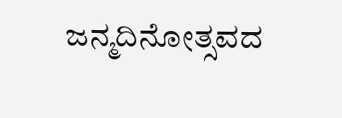ಜನ್ಮದಿನೋತ್ಸವದ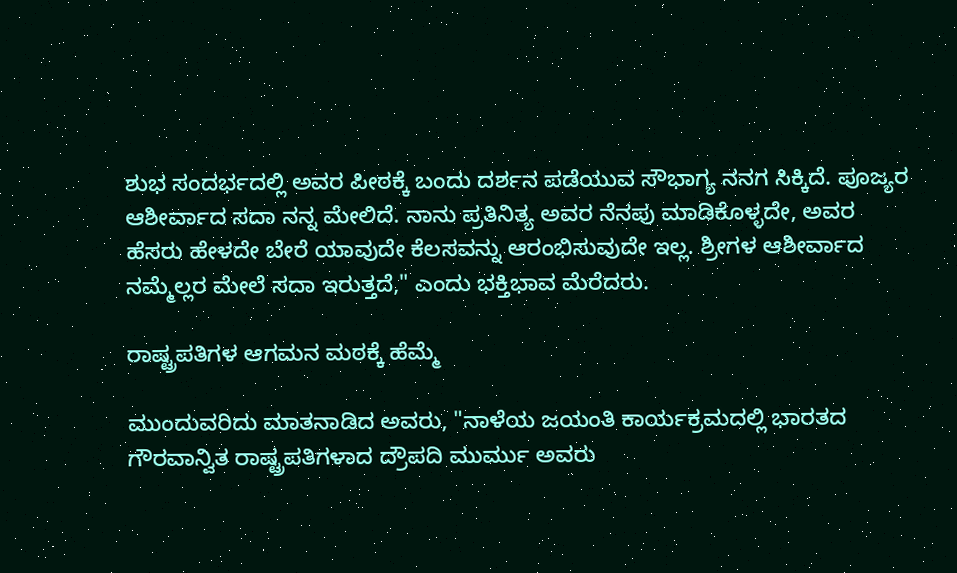ಶುಭ ಸಂದರ್ಭದಲ್ಲಿ ಅವರ ಪೀಠಕ್ಕೆ ಬಂದು ದರ್ಶನ ಪಡೆಯುವ ಸೌಭಾಗ್ಯ ನನಗ ಸಿಕ್ಕಿದೆ. ಪೂಜ್ಯರ ಆಶೀರ್ವಾದ ಸದಾ ನನ್ನ ಮೇಲಿದೆ. ನಾನು ಪ್ರತಿನಿತ್ಯ ಅವರ ನೆನಪು ಮಾಡಿಕೊಳ್ಳದೇ, ಅವರ ಹೆಸರು ಹೇಳದೇ ಬೇರೆ ಯಾವುದೇ ಕೆಲಸವನ್ನು ಆರಂಭಿಸುವುದೇ ಇಲ್ಲ. ಶ್ರೀಗಳ ಆಶೀರ್ವಾದ ನಮ್ಮೆಲ್ಲರ ಮೇಲೆ ಸದಾ ಇರುತ್ತದೆ," ಎಂದು ಭಕ್ತಿಭಾವ ಮೆರೆದರು.

ರಾಷ್ಟ್ರಪತಿಗಳ ಆಗಮನ ಮಠಕ್ಕೆ ಹೆಮ್ಮೆ

ಮುಂದುವರಿದು ಮಾತನಾಡಿದ ಅವರು, "ನಾಳೆಯ ಜಯಂತಿ ಕಾರ್ಯಕ್ರಮದಲ್ಲಿ ಭಾರತದ ಗೌರವಾನ್ವಿತ ರಾಷ್ಟ್ರಪತಿಗಳಾದ ದ್ರೌಪದಿ ಮುರ್ಮು ಅವರು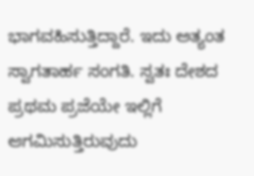ಭಾಗವಹಿಸುತ್ತಿದ್ದಾರೆ. ಇದು ಅತ್ಯಂತ ಸ್ವಾಗತಾರ್ಹ ಸಂಗತಿ. ಸ್ವತಃ ದೇಶದ ಪ್ರಥಮ ಪ್ರಜೆಯೇ ಇಲ್ಲಿಗೆ ಆಗಮಿಸುತ್ತಿರುವುದು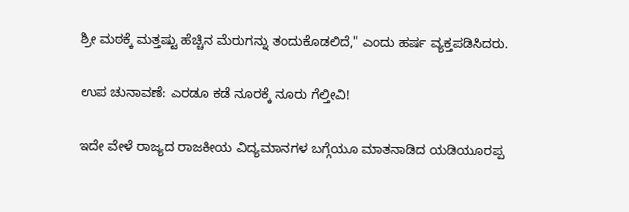ಶ್ರೀ ಮಠಕ್ಕೆ ಮತ್ತಷ್ಟು ಹೆಚ್ಚಿನ ಮೆರುಗನ್ನು ತಂದುಕೊಡಲಿದೆ," ಎಂದು ಹರ್ಷ ವ್ಯಕ್ತಪಡಿಸಿದರು.

ಉಪ ಚುನಾವಣೆ: ಎರಡೂ ಕಡೆ ನೂರಕ್ಕೆ ನೂರು ಗೆಲ್ತೀವಿ!

ಇದೇ ವೇಳೆ ರಾಜ್ಯದ ರಾಜಕೀಯ ವಿದ್ಯಮಾನಗಳ ಬಗ್ಗೆಯೂ ಮಾತನಾಡಿದ ಯಡಿಯೂರಪ್ಪ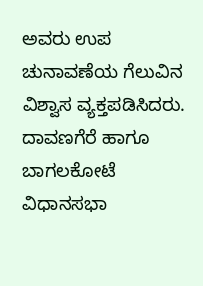ಅವರು ಉಪ ಚುನಾವಣೆಯ ಗೆಲುವಿನ ವಿಶ್ವಾಸ ವ್ಯಕ್ತಪಡಿಸಿದರು. ದಾವಣಗೆರೆ ಹಾಗೂ ಬಾಗಲಕೋಟೆ ವಿಧಾನಸಭಾ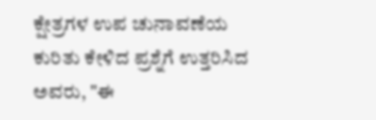ಕ್ಷೇತ್ರಗಳ ಉಪ ಚುನಾವಣೆಯ ಕುರಿತು ಕೇಳಿದ ಪ್ರಶ್ನೆಗೆ ಉತ್ತರಿಸಿದ ಅವರು, "ಈ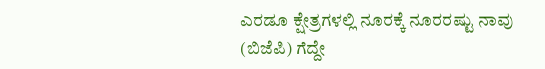ಎರಡೂ ಕ್ಷೇತ್ರಗಳಲ್ಲಿ ನೂರಕ್ಕೆ ನೂರರಷ್ಟು ನಾವು (ಬಿಜೆಪಿ) ಗೆದ್ದೇ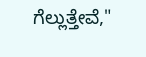ಗೆಲ್ಲುತ್ತೇವೆ,"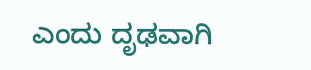ಎಂದು ದೃಢವಾಗಿ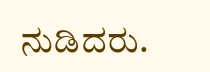ನುಡಿದರು.